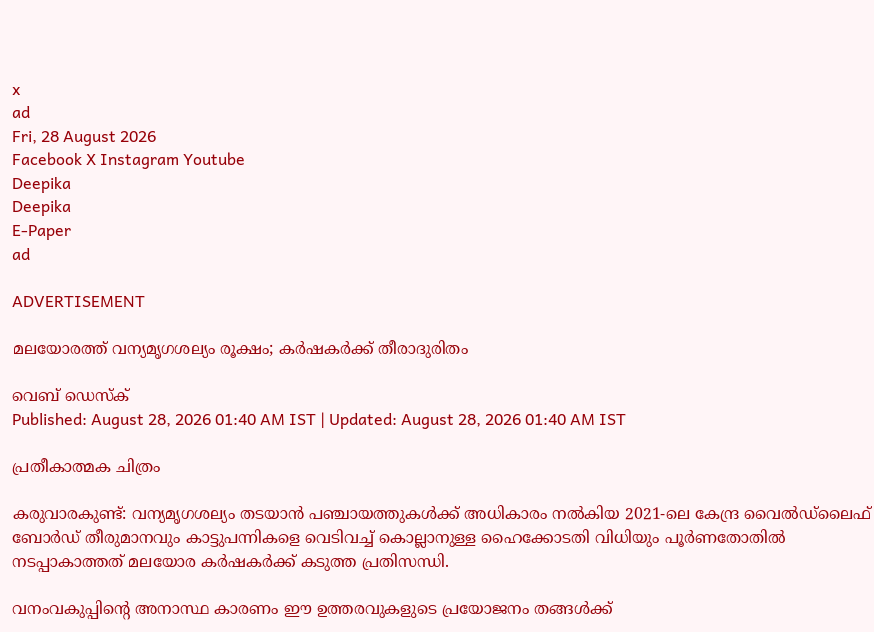x
ad
Fri, 28 August 2026
Facebook X Instagram Youtube
Deepika
Deepika
E-Paper
ad

ADVERTISEMENT

മലയോരത്ത് വന്യമൃഗശല്യം രൂക്ഷം; കര്‍ഷകര്‍ക്ക് തീരാദുരിതം

വെബ് ഡെസ്ക്
Published: August 28, 2026 01:40 AM IST | Updated: August 28, 2026 01:40 AM IST

പ്രതീകാത്മക ചിത്രം

കരുവാരകുണ്ട്: വന്യമൃഗശല്യം തടയാന്‍ പഞ്ചായത്തുകള്‍ക്ക് അധികാരം നല്‍കിയ 2021-ലെ കേന്ദ്ര വൈല്‍ഡ്‌ലൈ‌‌‌‌‌ഫ് ബോര്‍ഡ് തീരുമാനവും കാട്ടുപന്നികളെ വെടിവച്ച് കൊല്ലാനുള്ള ഹൈക്കോടതി വിധിയും പൂര്‍ണതോതില്‍ നടപ്പാകാത്തത് മലയോര കര്‍ഷകര്‍ക്ക് കടുത്ത പ്രതിസന്ധി.

വനംവകുപ്പിന്‍റെ അനാസ്ഥ കാരണം ഈ ഉത്തരവുകളുടെ പ്രയോജനം തങ്ങള്‍ക്ക്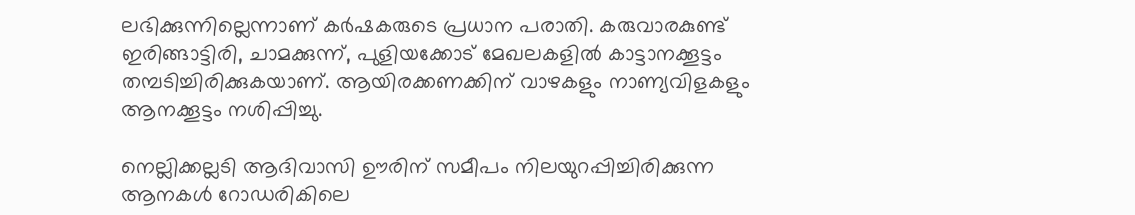ലഭിക്കുന്നില്ലെന്നാണ് കര്‍ഷകരുടെ പ്രധാന പരാതി. കരുവാരകുണ്ട് ഇരിങ്ങാട്ടിരി, ചാമക്കുന്ന്, പുളിയക്കോട് മേഖലകളില്‍ കാട്ടാനക്കൂട്ടം തമ്പടിച്ചിരിക്കുകയാണ്. ആയിരക്കണക്കിന് വാഴകളും നാണ്യവിളകളും ആനക്കൂട്ടം നശിപ്പിച്ചു.

നെല്ലിക്കല്ലടി ആദിവാസി ഊരിന് സമീപം നിലയുറപ്പിച്ചിരിക്കുന്ന ആനകള്‍ റോഡരികിലെ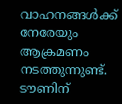വാഹനങ്ങള്‍ക്ക് നേരേയും ആക്രമണം നടത്തുന്നുണ്ട്. ടൗണിന്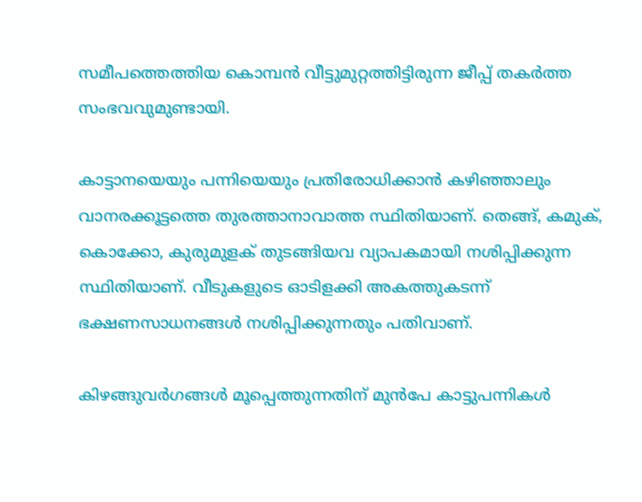സമീപത്തെത്തിയ കൊമ്പന്‍ വീട്ടുമുറ്റത്തിട്ടിരുന്ന ജീപ്പ് തകര്‍ത്ത സംഭവവുമുണ്ടായി.

കാട്ടാനയെയും പന്നിയെയും പ്രതിരോധിക്കാന്‍ കഴിഞ്ഞാലും വാനരക്കൂട്ടത്തെ തുരത്താനാവാത്ത സ്ഥിതിയാണ്. തെങ്ങ്, കമുക്, കൊക്കോ, കുരുമുളക് തുടങ്ങിയവ വ്യാപകമായി നശിപ്പിക്കുന്ന സ്ഥിതിയാണ്. വീടുകളുടെ ഓടിളക്കി അകത്തുകടന്ന് ഭക്ഷണസാധനങ്ങള്‍ നശിപ്പിക്കുന്നതും പതിവാണ്.

കിഴങ്ങുവര്‍ഗങ്ങള്‍ മൂപ്പെത്തുന്നതിന് മുന്‍പേ കാട്ടുപന്നികള്‍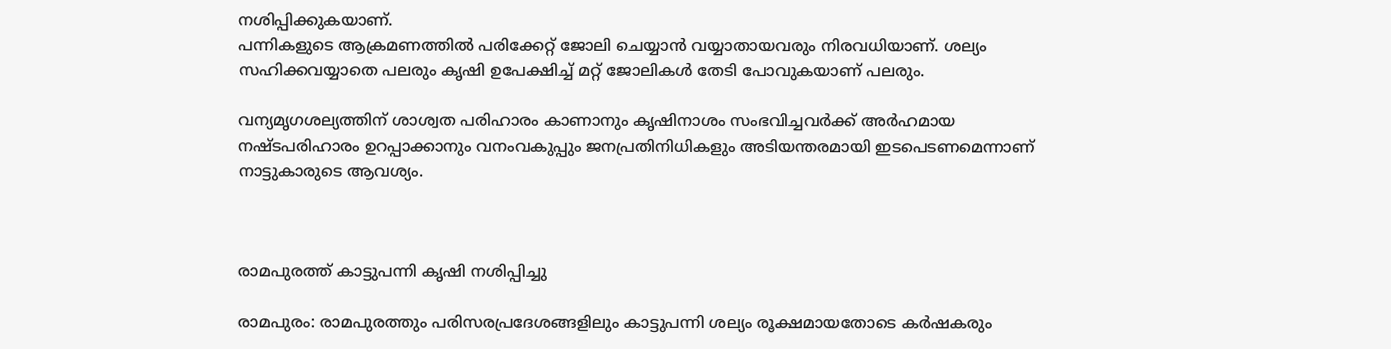നശിപ്പിക്കുകയാണ്.
പന്നികളുടെ ആക്രമണത്തില്‍ പരിക്കേറ്റ് ജോലി ചെയ്യാന്‍ വയ്യാതായവരും നിരവധിയാണ്. ശല്യം സഹിക്കവയ്യാതെ പലരും കൃഷി ഉപേക്ഷിച്ച് മറ്റ് ജോലികള്‍ തേടി പോവുകയാണ് പലരും.

വന്യമൃഗശല്യത്തിന് ശാശ്വത പരിഹാരം കാണാനും കൃഷിനാശം സംഭവിച്ചവര്‍ക്ക് അര്‍ഹമായ നഷ്ടപരിഹാരം ഉറപ്പാക്കാനും വനംവകുപ്പും ജനപ്രതിനിധികളും അടിയന്തരമായി ഇടപെടണമെന്നാണ് നാട്ടുകാരുടെ ആവശ്യം.



രാമപുരത്ത് കാട്ടുപന്നി കൃഷി നശിപ്പിച്ചു

രാമപുരം: രാമപുരത്തും പരിസരപ്രദേശങ്ങളിലും കാട്ടുപന്നി ശല്യം രൂക്ഷമായതോടെ കര്‍ഷകരും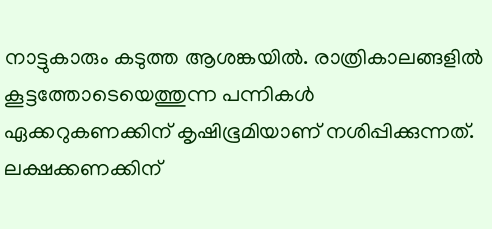നാട്ടുകാരും കടുത്ത ആശങ്കയില്‍. രാത്രികാലങ്ങളില്‍ കൂട്ടത്തോടെയെത്തുന്ന പന്നികള്‍ ഏക്കറുകണക്കിന് കൃഷിഭൂമിയാണ് നശിപ്പിക്കുന്നത്. ലക്ഷക്കണക്കിന്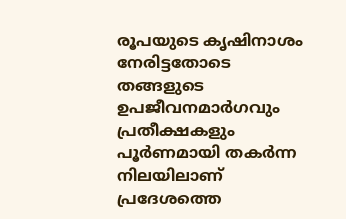രൂപയുടെ കൃഷിനാശം നേരിട്ടതോടെ തങ്ങളുടെ ഉപജീവനമാര്‍ഗവും പ്രതീക്ഷകളും പൂര്‍ണമായി തകര്‍ന്ന നിലയിലാണ് പ്രദേശത്തെ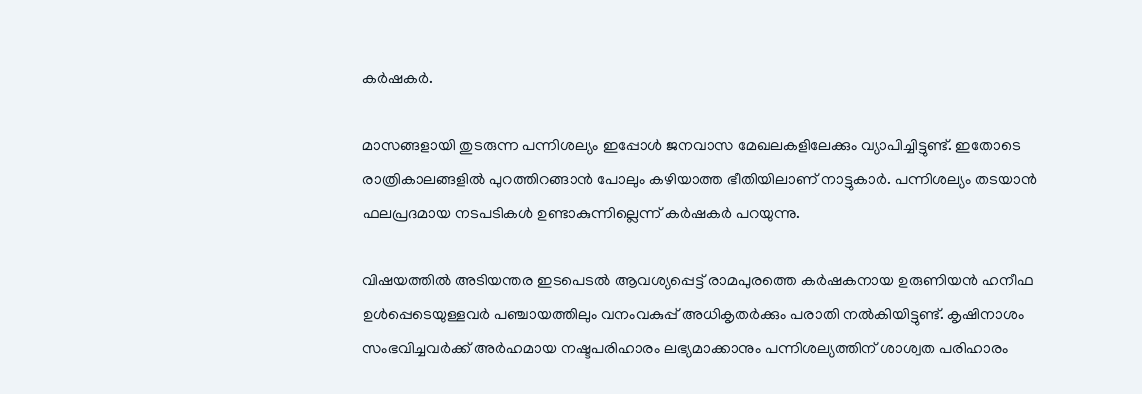കര്‍ഷകര്‍.

മാസങ്ങളായി തുടരുന്ന പന്നിശല്യം ഇപ്പോള്‍ ജനവാസ മേഖലകളിലേക്കും വ്യാപിച്ചിട്ടുണ്ട്. ഇതോടെ രാത്രികാലങ്ങളില്‍ പുറത്തിറങ്ങാന്‍ പോലും കഴിയാത്ത ഭീതിയിലാണ് നാട്ടുകാര്‍. പന്നിശല്യം തടയാന്‍ ഫലപ്രദമായ നടപടികള്‍ ഉണ്ടാകുന്നില്ലെന്ന് കര്‍ഷകര്‍ പറയുന്നു.

വിഷയത്തില്‍ അടിയന്തര ഇടപെടല്‍ ആവശ്യപ്പെട്ട് രാമപുരത്തെ കര്‍ഷകനായ ഉരുണിയന്‍ ഹനീഫ ഉള്‍പ്പെടെയുള്ളവര്‍ പഞ്ചായത്തിലും വനംവകുപ്പ് അധികൃതര്‍ക്കും പരാതി നല്‍കിയിട്ടുണ്ട്. കൃഷിനാശം സംഭവിച്ചവര്‍ക്ക് അര്‍ഹമായ നഷ്ടപരിഹാരം ലഭ്യമാക്കാനും പന്നിശല്യത്തിന് ശാശ്വത പരിഹാരം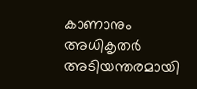കാണാനും അധികൃതര്‍ അടിയന്തരമായി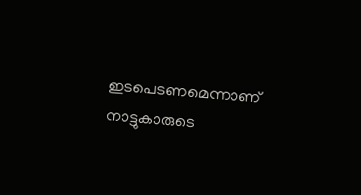ഇടപെടണമെന്നാണ് നാട്ടുകാരുടെ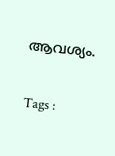ആവശ്യം.

Tags :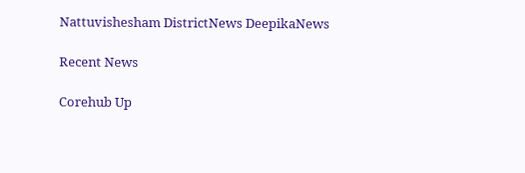Nattuvishesham DistrictNews DeepikaNews

Recent News

Corehub Up